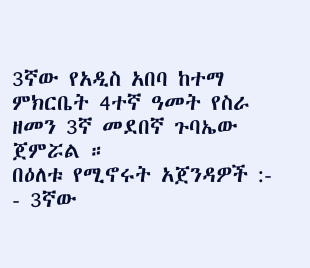3ኛው የአዲስ አበባ ከተማ ምክርቤት 4ተኛ ዓመት የስራ ዘመን 3ኛ መደበኛ ጉባኤው ጀምሯል ።
በዕለቱ የሚኖሩት አጀንዳዎች :-
- 3ኛው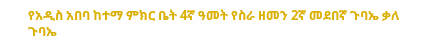የአዲስ አበባ ከተማ ምክር ቤት 4ኛ ዓመት የስራ ዘመን 2ኛ መደበኛ ጉባኤ ቃለ ጉባኤ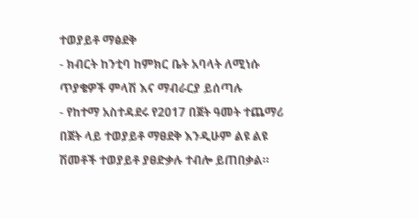ተወያይቶ ማፅደቅ
- ክብርት ከንቲባ ከምክር ቤት አባላት ለሚነሱ ጥያቄዎች ምላሽ እና ማብራርያ ይሰጣሉ
- የከተማ አስተዳደሩ የ2017 በጀት ዓመት ተጨማሪ በጀት ላይ ተወያይቶ ማፀደቅ እንዲሁም ልዩ ልዩ ሽመቶች ተወያይቶ ያፀድቃሉ ተብሎ ይጠበቃል።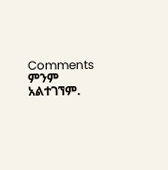Comments
ምንም አልተገኘም.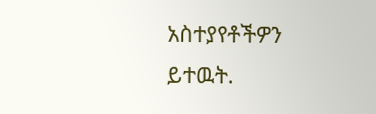አስተያየቶችዎን ይተዉት.